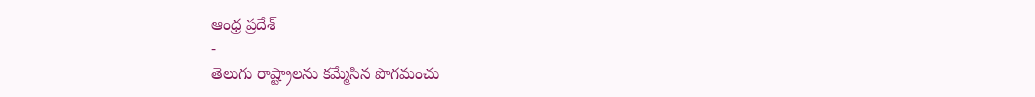ఆంధ్ర ప్రదేశ్
-
తెలుగు రాష్ట్రాలను కమ్మేసిన పొగమంచు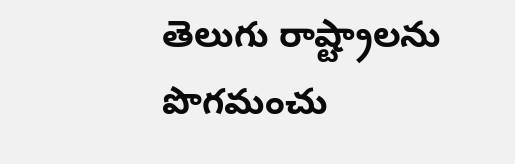తెలుగు రాష్ట్రాలను పొగమంచు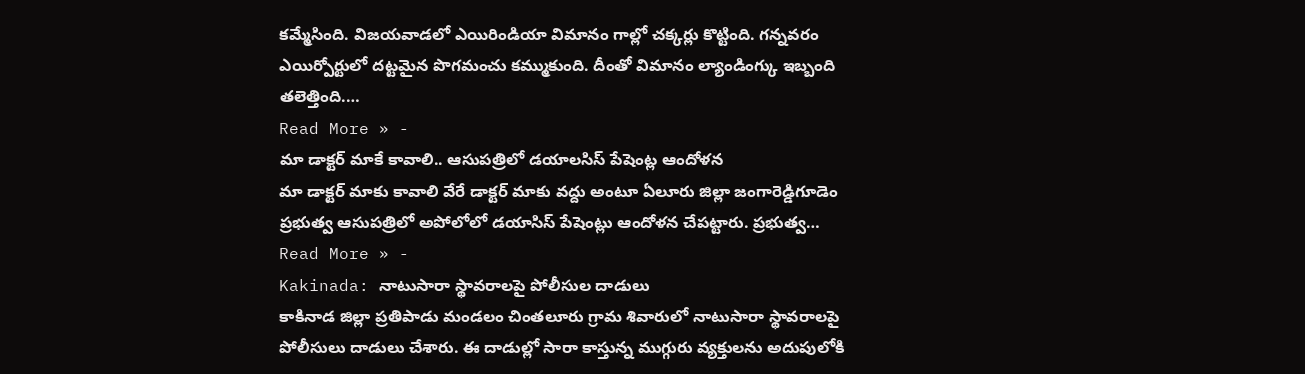కమ్మేసింది. విజయవాడలో ఎయిరిండియా విమానం గాల్లో చక్కర్లు కొట్టింది. గన్నవరం ఎయిర్పోర్టులో దట్టమైన పొగమంచు కమ్ముకుంది. దీంతో విమానం ల్యాండింగ్కు ఇబ్బంది తలెత్తింది.…
Read More » -
మా డాక్టర్ మాకే కావాలి.. ఆసుపత్రిలో డయాలసిస్ పేషెంట్ల ఆందోళన
మా డాక్టర్ మాకు కావాలి వేరే డాక్టర్ మాకు వద్దు అంటూ ఏలూరు జిల్లా జంగారెడ్డిగూడెం ప్రభుత్వ ఆసుపత్రిలో అపోలోలో డయాసిస్ పేషెంట్లు ఆందోళన చేపట్టారు. ప్రభుత్వ…
Read More » -
Kakinada: నాటుసారా స్థావరాలపై పోలీసుల దాడులు
కాకినాడ జిల్లా ప్రతిపాడు మండలం చింతలూరు గ్రామ శివారులో నాటుసారా స్థావరాలపై పోలీసులు దాడులు చేశారు. ఈ దాడుల్లో సారా కాస్తున్న ముగ్గురు వ్యక్తులను అదుపులోకి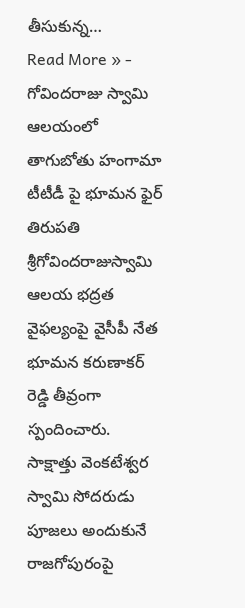తీసుకున్న…
Read More » -
గోవిందరాజు స్వామి ఆలయంలో తాగుబోతు హంగామా టీటీడీ పై భూమన ఫైర్
తిరుపతి శ్రీగోవిందరాజుస్వామి ఆలయ భద్రత వైఫల్యంపై వైసీపీ నేత భూమన కరుణాకర్ రెడ్డి తీవ్రంగా స్పందించారు. సాక్షాత్తు వెంకటేశ్వర స్వామి సోదరుడు పూజలు అందుకునే రాజగోపురంపై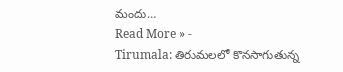మందు…
Read More » -
Tirumala: తిరుమలలో కొనసాగుతున్న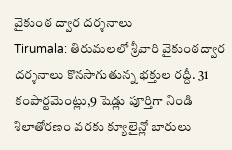వైకుంఠ ద్వార దర్శనాలు
Tirumala: తిరుమలలో శ్రీవారి వైకుంఠద్వార దర్శనాలు కొనసాగుతున్న భక్తుల రద్దీ. 31 కంపార్టమెంట్లు,9 షెడ్లు పూర్తిగా నిండి శిలాతోరణం వరకు క్యూలైన్లో బారులు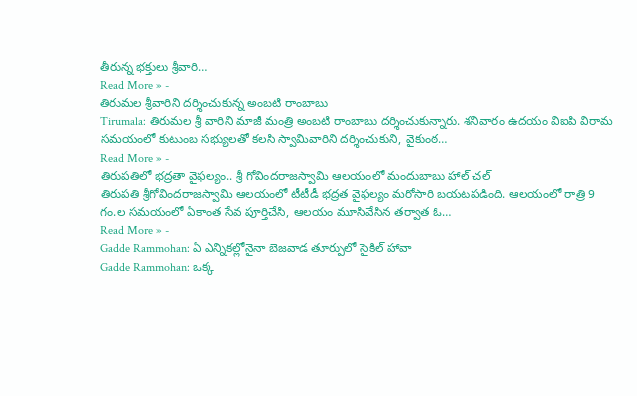తీరున్న భక్తులు శ్రీవారి…
Read More » -
తిరుమల శ్రీవారిని దర్శించుకున్న అంబటి రాంబాబు
Tirumala: తిరుమల శ్రీ వారిని మాజీ మంత్రి అంబటి రాంబాబు దర్శించుకున్నారు. శనివారం ఉదయం విఐపి విరామ సమయంలో కుటుంబ సభ్యులతో కలసి స్వామివారిని దర్శించుకుని, వైకుంఠ…
Read More » -
తిరుపతిలో భద్రతా వైఫల్యం.. శ్రీ గోవిందరాజస్వామి ఆలయంలో మందుబాబు హాల్ చల్
తిరుపతి శ్రీగోవిందరాజస్వామి ఆలయంలో టీటీడీ భద్రత వైఫల్యం మరోసారి బయటపడింది. ఆలయంలో రాత్రి 9 గం.ల సమయంలో ఏకాంత సేవ పూర్తిచేసి, ఆలయం మూసివేసిన తర్వాత ఓ…
Read More » -
Gadde Rammohan: ఏ ఎన్నికల్లోనైనా బెజవాడ తూర్పులో సైకిల్ హావా
Gadde Rammohan: ఒక్క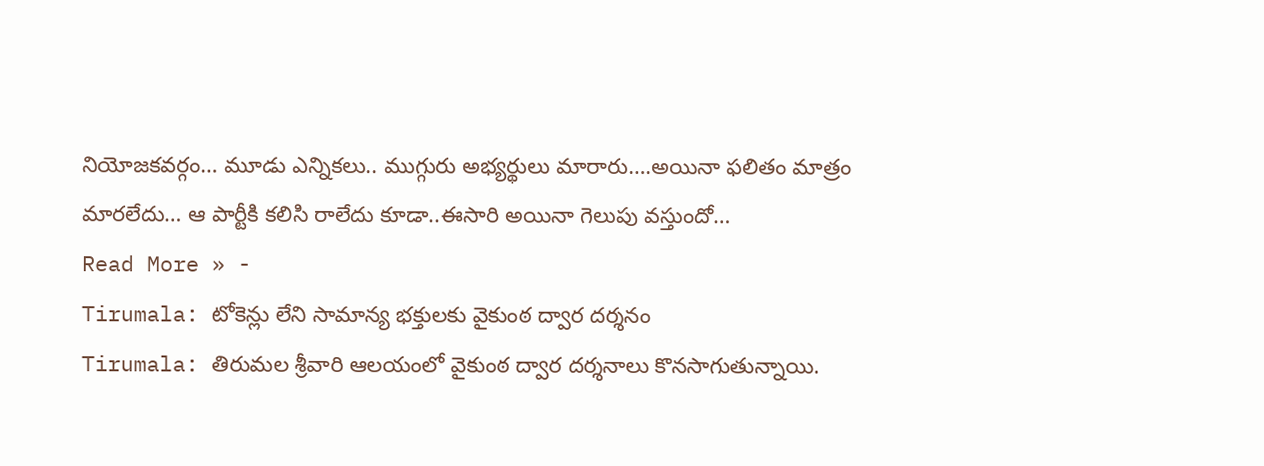నియోజకవర్గం… మూడు ఎన్నికలు.. ముగ్గురు అభ్యర్థులు మారారు….అయినా ఫలితం మాత్రం మారలేదు… ఆ పార్టీకి కలిసి రాలేదు కూడా..ఈసారి అయినా గెలుపు వస్తుందో…
Read More » -
Tirumala: టోకెన్లు లేని సామాన్య భక్తులకు వైకుంఠ ద్వార దర్శనం
Tirumala: తిరుమల శ్రీవారి ఆలయంలో వైకుంఠ ద్వార దర్శనాలు కొనసాగుతున్నాయి.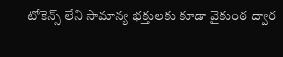టోకెన్స్ లేని సామాన్య భక్తులకు కూడా వైకుంఠ ద్వార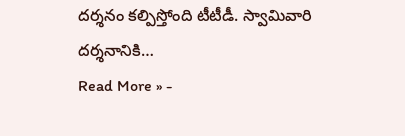దర్శనం కల్పిస్తోంది టీటీడీ. స్వామివారి దర్శనానికి…
Read More » -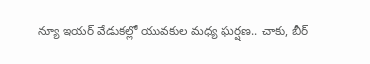న్యూ ఇయర్ వేడుకల్లో యువకుల మధ్య ఘర్షణ.. చాకు, బీర్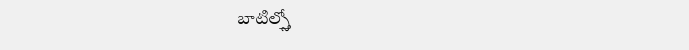బాటిల్స్తో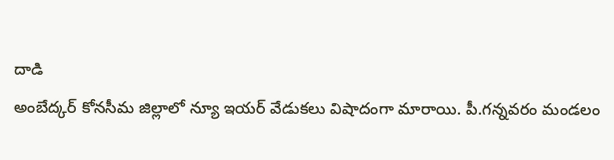దాడి
అంబేద్కర్ కోనసీమ జిల్లాలో న్యూ ఇయర్ వేడుకలు విషాదంగా మారాయి. పీ.గన్నవరం మండలం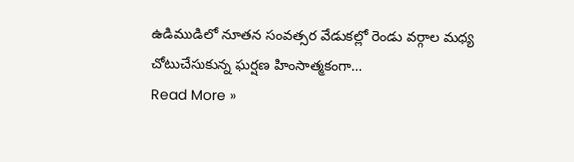ఉడిముడిలో నూతన సంవత్సర వేడుకల్లో రెండు వర్గాల మధ్య చోటుచేసుకున్న ఘర్షణ హింసాత్మకంగా…
Read More »